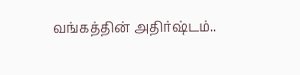வங்கத்தின் அதிர்ஷ்டம்..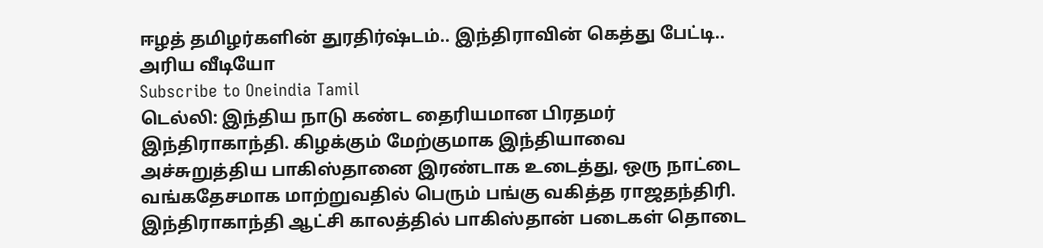ஈழத் தமிழர்களின் துரதிர்ஷ்டம்.. இந்திராவின் கெத்து பேட்டி.. அரிய வீடியோ
Subscribe to Oneindia Tamil
டெல்லி: இந்திய நாடு கண்ட தைரியமான பிரதமர் இந்திராகாந்தி. கிழக்கும் மேற்குமாக இந்தியாவை அச்சுறுத்திய பாகிஸ்தானை இரண்டாக உடைத்து, ஒரு நாட்டை வங்கதேசமாக மாற்றுவதில் பெரும் பங்கு வகித்த ராஜதந்திரி.
இந்திராகாந்தி ஆட்சி காலத்தில் பாகிஸ்தான் படைகள் தொடை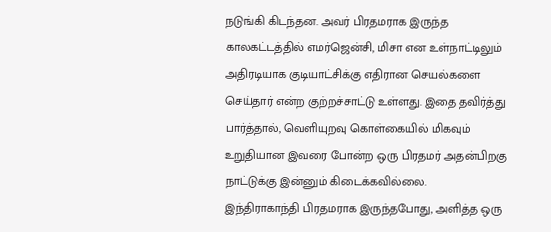நடுங்கி கிடந்தன. அவர் பிரதமராக இருந்த காலகட்டத்தில் எமர்ஜென்சி, மிசா என உள்நாட்டிலும் அதிரடியாக குடியாட்சிக்கு எதிரான செயல்களை செய்தார் என்ற குற்றச்சாட்டு உள்ளது. இதை தவிர்த்து பார்த்தால், வெளியுறவு கொள்கையில் மிகவும் உறுதியான இவரை போன்ற ஒரு பிரதமர் அதன்பிறகு நாட்டுக்கு இன்னும் கிடைக்கவில்லை.
இந்திராகாந்தி பிரதமராக இருந்தபோது, அளித்த ஒரு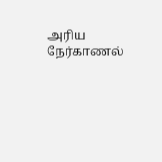அரிய நேர்காணல்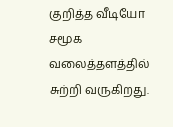குறித்த வீடியோ சமூக வலைத்தளத்தில் சுற்றி வருகிறது.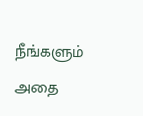நீங்களும் அதை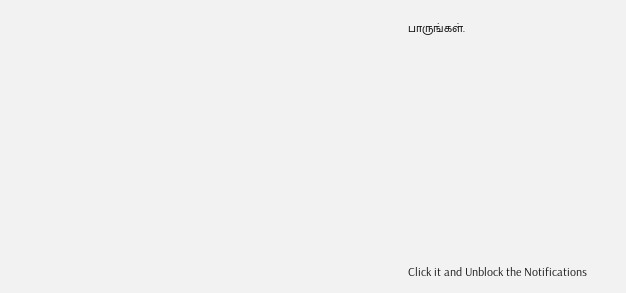பாருங்கள்.












Click it and Unblock the Notifications